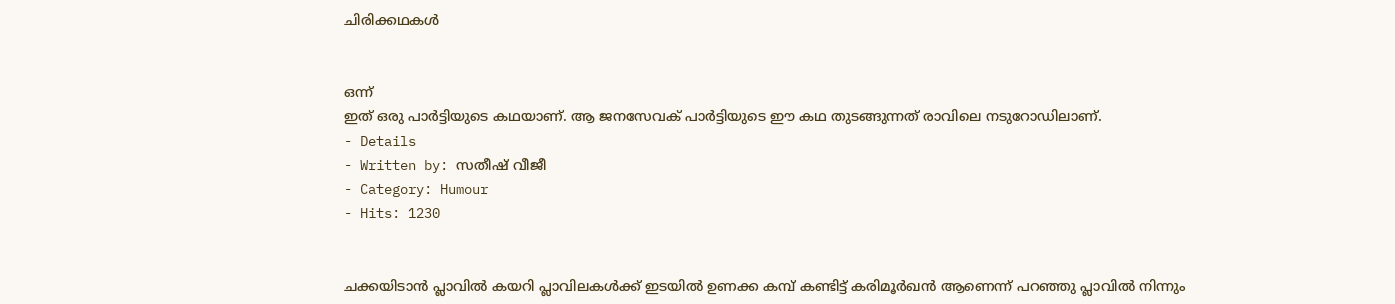ചിരിക്കഥകൾ


ഒന്ന്
ഇത് ഒരു പാർട്ടിയുടെ കഥയാണ്. ആ ജനസേവക് പാർട്ടിയുടെ ഈ കഥ തുടങ്ങുന്നത് രാവിലെ നടുറോഡിലാണ്.
- Details
- Written by: സതീഷ് വീജീ
- Category: Humour
- Hits: 1230


ചക്കയിടാൻ പ്ലാവിൽ കയറി പ്ലാവിലകൾക്ക് ഇടയിൽ ഉണക്ക കമ്പ് കണ്ടിട്ട് കരിമൂർഖൻ ആണെന്ന് പറഞ്ഞു പ്ലാവിൽ നിന്നും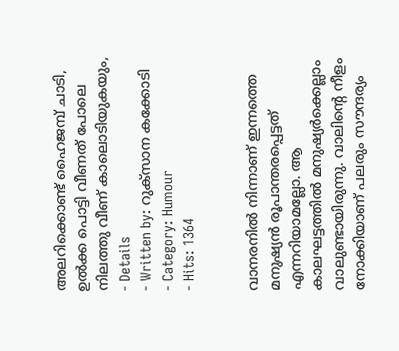അലറിക്കൊണ്ട് ഹൈജമ്പ് ചാടി, ഉൽക്ക പൊട്ടി വീണത് പോലെ നിലത്തു വീണ് കാലൊടിയുകയും,
- Details
- Written by: റുക്സാന കക്കോടി
- Category: Humour
- Hits: 1364


വാനരനിൽ നിന്നാണ് ഇന്നത്തെ മനുഷ്യൻ രൂപാന്തരപ്പെട്ടത് എന്നറിയാമല്ലോ. ആ കാലഘട്ടത്തിൽ മനുഷ്യർക്കെല്ലാം വാലുണ്ടായിരുന്നു. വാലിന്റെ നീളം നോക്കിയാണ് പലരും സൗന്ദര്യം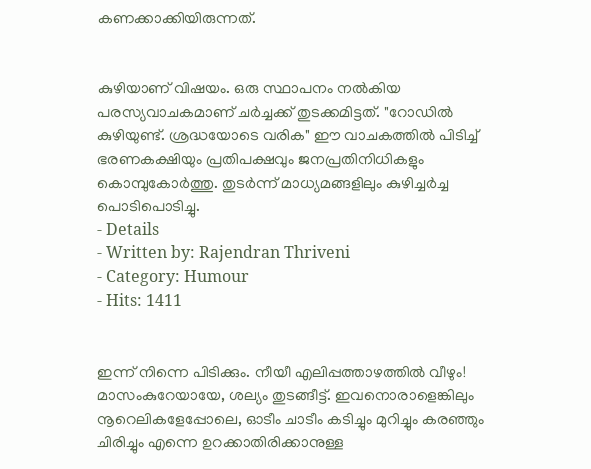കണക്കാക്കിയിരുന്നത്.


കുഴിയാണ് വിഷയം. ഒരു സ്ഥാപനം നൽകിയ പരസ്യവാചകമാണ് ചർച്ചക്ക് തുടക്കമിട്ടത്. "റോഡിൽ കുഴിയുണ്ട്. ശ്രദ്ധയോടെ വരിക" ഈ വാചകത്തിൽ പിടിച്ച് ഭരണകക്ഷിയും പ്രതിപക്ഷവും ജനപ്രതിനിധികളും കൊമ്പുകോർത്തു. തുടർന്ന് മാധ്യമങ്ങളിലും കുഴിച്ചർച്ച പൊടിപൊടിച്ചു.
- Details
- Written by: Rajendran Thriveni
- Category: Humour
- Hits: 1411


ഇന്ന് നിന്നെ പിടിക്കും. നീയീ എലിപ്പത്താഴത്തിൽ വീഴും! മാസംകുറേയായേ, ശല്യം തുടങ്ങീട്ട്. ഇവനൊരാളെങ്കിലും നൂറെലികളേപ്പോലെ, ഓടീം ചാടീം കടിച്ചും മുറിച്ചും കരഞ്ഞും ചിരിച്ചും എന്നെ ഉറക്കാതിരിക്കാനുള്ള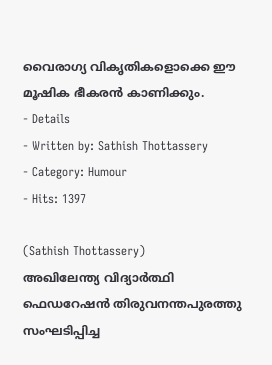വൈരാഗ്യ വികൃതികളൊക്കെ ഈ മൂഷിക ഭീകരൻ കാണിക്കും.
- Details
- Written by: Sathish Thottassery
- Category: Humour
- Hits: 1397

(Sathish Thottassery)
അഖിലേന്ത്യ വിദ്യാർത്ഥി ഫെഡറേഷൻ തിരുവനന്തപുരത്തു സംഘടിപ്പിച്ച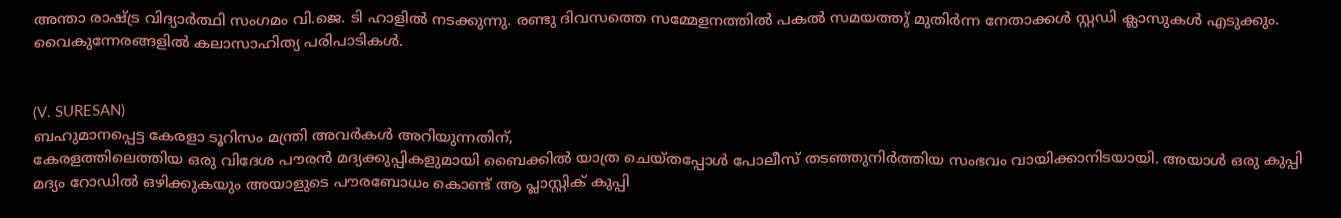അന്താ രാഷ്ട്ര വിദ്യാർത്ഥി സംഗമം വി.ജെ. ടി ഹാളിൽ നടക്കുന്നു. രണ്ടു ദിവസത്തെ സമ്മേളനത്തിൽ പകൽ സമയത്തു് മുതിർന്ന നേതാക്കൾ സ്റ്റഡി ക്ലാസുകൾ എടുക്കും. വൈകുന്നേരങ്ങളിൽ കലാസാഹിത്യ പരിപാടികൾ.


(V. SURESAN)
ബഹുമാനപ്പെട്ട കേരളാ ടൂറിസം മന്ത്രി അവർകൾ അറിയുന്നതിന്,
കേരളത്തിലെത്തിയ ഒരു വിദേശ പൗരൻ മദ്യക്കുപ്പികളുമായി ബൈക്കിൽ യാത്ര ചെയ്തപ്പോൾ പോലീസ് തടഞ്ഞുനിർത്തിയ സംഭവം വായിക്കാനിടയായി. അയാൾ ഒരു കുപ്പി മദ്യം റോഡിൽ ഒഴിക്കുകയും അയാളുടെ പൗരബോധം കൊണ്ട് ആ പ്ലാസ്റ്റിക് കുപ്പി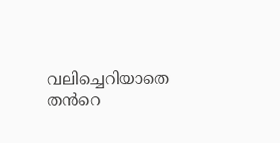വലിച്ചെറിയാതെ തൻറെ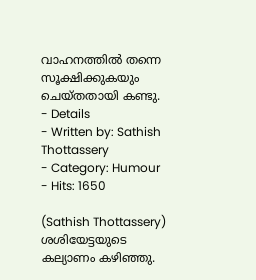വാഹനത്തിൽ തന്നെ സൂക്ഷിക്കുകയും ചെയ്തതായി കണ്ടു.
- Details
- Written by: Sathish Thottassery
- Category: Humour
- Hits: 1650

(Sathish Thottassery)
ശശിയേട്ടയുടെ കല്യാണം കഴിഞ്ഞു.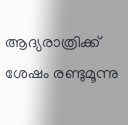ആദ്യരാത്രിക്ക് ശേഷം രണ്ടുമൂന്നു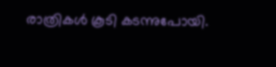രാത്രികൾ കൂടി കടന്നുപോയി.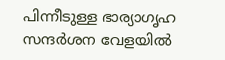പിന്നീടുള്ള ഭാര്യാഗൃഹ സന്ദർശന വേളയിൽ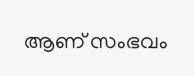ആണ് സംഭവം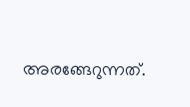അരങ്ങേറുന്നത്.